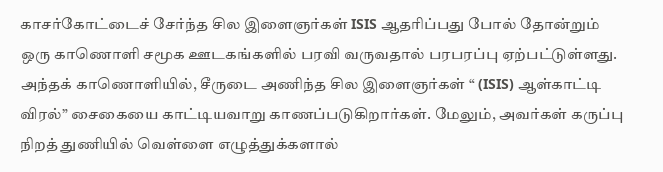காசர்கோட்டைச் சேர்ந்த சில இளைஞர்கள் ISIS ஆதரிப்பது போல் தோன்றும் ஒரு காணொளி சமூக ஊடகங்களில் பரவி வருவதால் பரபரப்பு ஏற்பட்டுள்ளது. அந்தக் காணொளியில், சீருடை அணிந்த சில இளைஞர்கள் “ (ISIS) ஆள்காட்டி விரல்” சைகையை காட்டியவாறு காணப்படுகிறார்கள். மேலும், அவர்கள் கருப்பு நிறத் துணியில் வெள்ளை எழுத்துக்களால்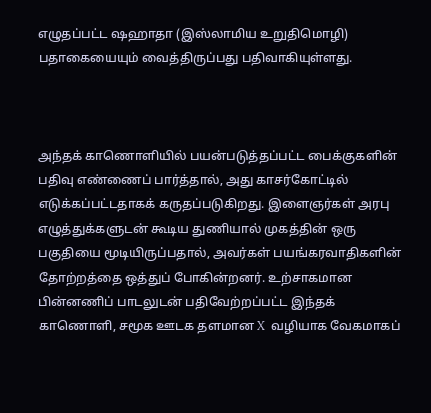எழுதப்பட்ட ஷஹாதா (இஸ்லாமிய உறுதிமொழி) பதாகையையும் வைத்திருப்பது பதிவாகியுள்ளது.



அந்தக் காணொளியில் பயன்படுத்தப்பட்ட பைக்குகளின் பதிவு எண்ணைப் பார்த்தால், அது காசர்கோட்டில் எடுக்கப்பட்டதாகக் கருதப்படுகிறது. இளைஞர்கள் அரபு எழுத்துக்களுடன் கூடிய துணியால் முகத்தின் ஒரு பகுதியை மூடியிருப்பதால், அவர்கள் பயங்கரவாதிகளின் தோற்றத்தை ஒத்துப் போகின்றனர். உற்சாகமான பின்னணிப் பாடலுடன் பதிவேற்றப்பட்ட இந்தக் காணொளி, சமூக ஊடக தளமான X  வழியாக வேகமாகப்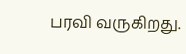பரவி வருகிறது.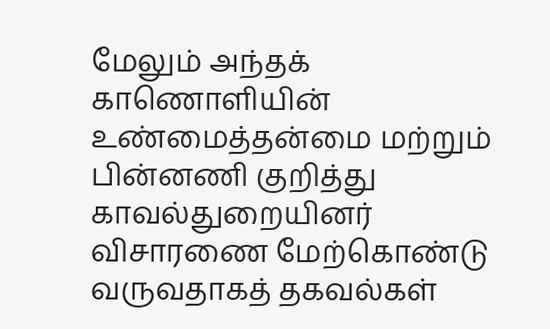மேலும் அந்தக் காணொளியின் உண்மைத்தன்மை மற்றும் பின்னணி குறித்து காவல்துறையினர் விசாரணை மேற்கொண்டு வருவதாகத் தகவல்கள்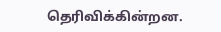தெரிவிக்கின்றன.